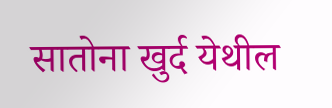सातोना खुर्द येथील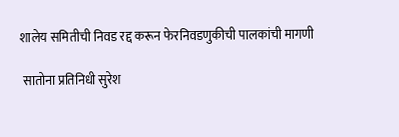शालेय समितीची निवड रद्द करून फेरनिवडणुकीची पालकांची मागणी

 सातोना प्रतिनिधी सुरेश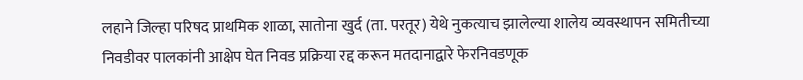लहाने जिल्हा परिषद प्राथमिक शाळा, सातोना खुर्द (ता. परतूर) येथे नुकत्याच झालेल्या शालेय व्यवस्थापन समितीच्या निवडीवर पालकांनी आक्षेप घेत निवड प्रक्रिया रद्द करून मतदानाद्वारे फेरनिवडणूक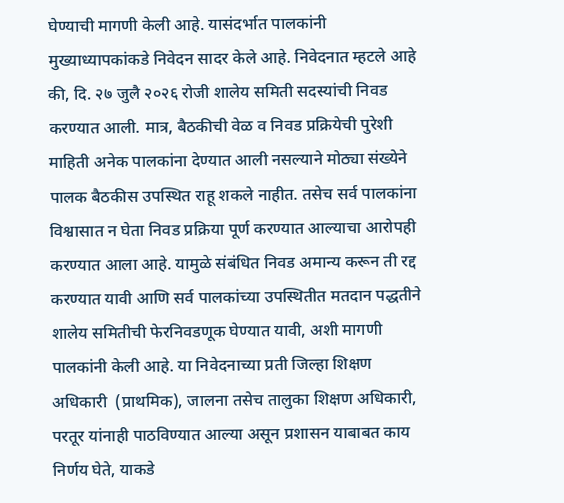घेण्याची मागणी केली आहे. यासंदर्भात पालकांनी मुख्याध्यापकांकडे निवेदन सादर केले आहे. निवेदनात म्हटले आहे की, दि. २७ जुलै २०२६ रोजी शालेय समिती सदस्यांची निवड करण्यात आली. मात्र, बैठकीची वेळ व निवड प्रक्रियेची पुरेशी माहिती अनेक पालकांना देण्यात आली नसल्याने मोठ्या संख्येने पालक बैठकीस उपस्थित राहू शकले नाहीत. तसेच सर्व पालकांना विश्वासात न घेता निवड प्रक्रिया पूर्ण करण्यात आल्याचा आरोपही करण्यात आला आहे. यामुळे संबंधित निवड अमान्य करून ती रद्द करण्यात यावी आणि सर्व पालकांच्या उपस्थितीत मतदान पद्धतीने शालेय समितीची फेरनिवडणूक घेण्यात यावी, अशी मागणी पालकांनी केली आहे. या निवेदनाच्या प्रती जिल्हा शिक्षण अधिकारी  (प्राथमिक), जालना तसेच तालुका शिक्षण अधिकारी, परतूर यांनाही पाठविण्यात आल्या असून प्रशासन याबाबत काय निर्णय घेते, याकडे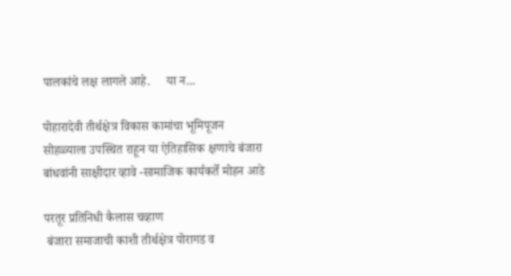पालकांचे लक्ष लागले आहे.     या न...

पोहारादेवी तीर्थक्षेत्र विकास कामांचा भूमिपूजन सोहळ्याला उपस्थित राहून या ऐतिहासिक क्षणाचे बंजारा बांधवांनी साक्षीदार व्हावे -सामाजिक कार्यकर्ते मोहन आडे

परतूर प्रतिनिधी कैलास चव्हाण
 बंजारा समाजाची काशी तीर्थक्षेत्र पोरागड व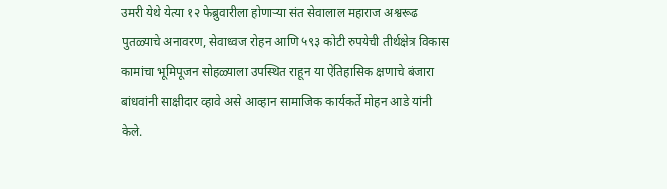उमरी येथे येत्या १२ फेब्रुवारीला होणाऱ्या संत सेवालाल महाराज अश्वरूढ पुतळ्याचे अनावरण, सेवाध्वज रोहन आणि ५९३ कोटी रुपयेची तीर्थक्षेत्र विकास कामांचा भूमिपूजन सोहळ्याला उपस्थित राहून या ऐतिहासिक क्षणाचे बंजारा बांधवांनी साक्षीदार व्हावे असे आव्हान सामाजिक कार्यकर्ते मोहन आडे यांनी केले.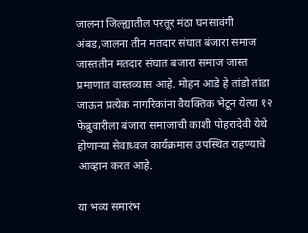जालना जिल्ह्यातील परतूर मंठा घनसावंगी अंबड,जालना तीन मतदार संघात बंजारा समाज जास्ततीन मतदार संघात बजारा समाज जास्त प्रमाणात वास्तव्यास आहे. मोहन आडे हे तांडो तांडा जाऊन प्रत्येक नागरिकांना वैयक्तिक भेटून येत्या १२ फेब्रुवारीला बंजारा समाजाची काशी पोहरादेवी येथे होणाऱ्या सेवाध्वज कार्यक्रमास उपस्थित राहण्याचे आव्हान करत आहे.

या भव्य समारंभ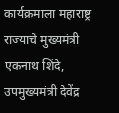कार्यक्रमाला महाराष्ट्र राज्याचे मुख्यमंत्री एकनाथ शिंदे, उपमुख्यमंत्री देवेंद्र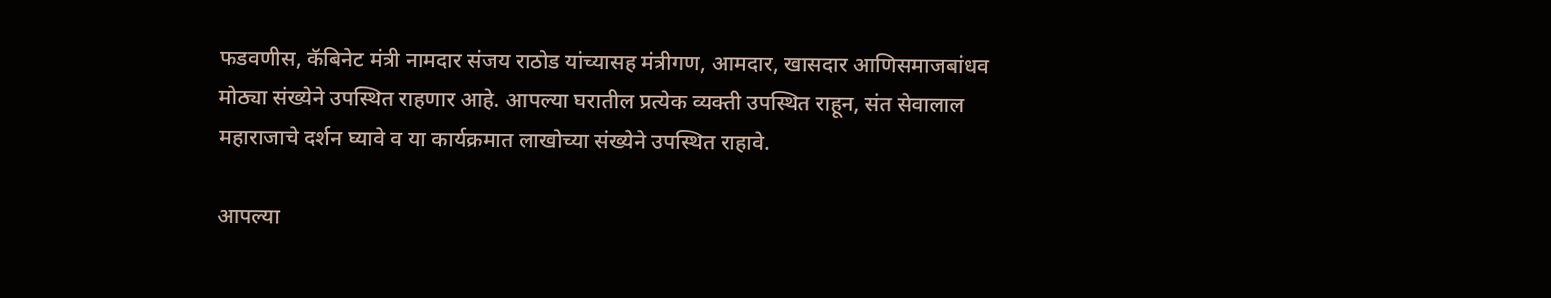फडवणीस, कॅबिनेट मंत्री नामदार संजय राठोड यांच्यासह मंत्रीगण, आमदार, खासदार आणिसमाजबांधव मोठ्या संख्येने उपस्थित राहणार आहे. आपल्या घरातील प्रत्येक व्यक्ती उपस्थित राहून, संत सेवालाल महाराजाचे दर्शन घ्यावे व या कार्यक्रमात लाखोच्या संख्येने उपस्थित राहावे.

आपल्या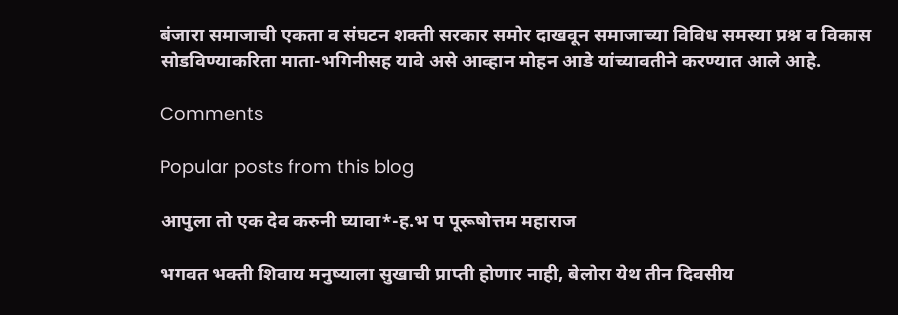बंजारा समाजाची एकता व संघटन शक्ती सरकार समोर दाखवून समाजाच्या विविध समस्या प्रश्न व विकास सोडविण्याकरिता माता-भगिनीसह यावे असे आव्हान मोहन आडे यांच्यावतीने करण्यात आले आहे.

Comments

Popular posts from this blog

आपुला तो एक देव करुनी घ्यावा*-ह.भ प पूरूषोत्तम महाराज

भगवत भक्ती शिवाय मनुष्याला सुखाची प्राप्ती होणार नाही, बेलोरा येथ तीन दिवसीय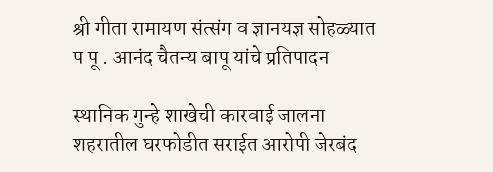श्री गीता रामायण संत्संग व ज्ञानयज्ञ सोहळ्यात प पू . आनंद चैतन्य बापू यांचे प्रतिपादन

स्थानिक गुन्हे शाखेची कारवाई जालना शहरातील घरफोडीत सराईत आरोपी जेरबंद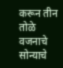करून तीन तोळे वजनाचे सोन्याचे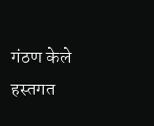गंठण केले हस्तगत